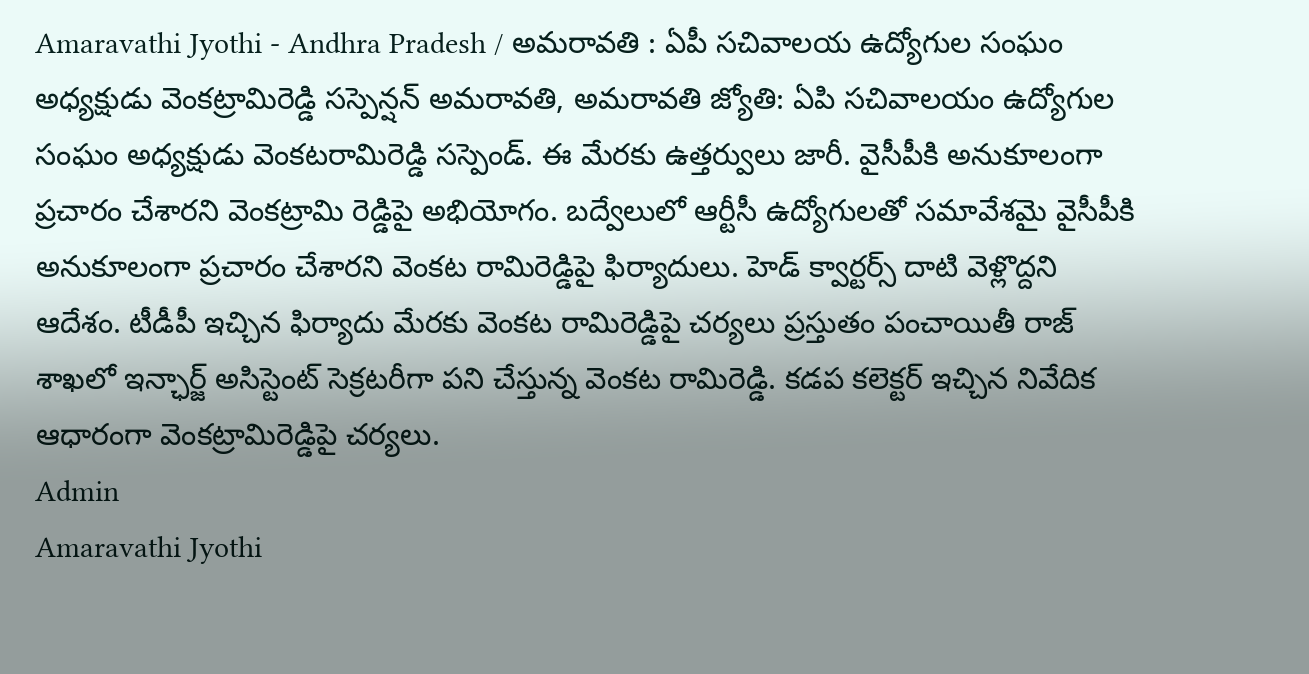Amaravathi Jyothi - Andhra Pradesh / అమరావతి : ఏపీ సచివాలయ ఉద్యోగుల సంఘం అధ్యక్షుడు వెంకట్రామిరెడ్డి సస్పెన్షన్ అమరావతి, అమరావతి జ్యోతి: ఏపి సచివాలయం ఉద్యోగుల సంఘం అధ్యక్షుడు వెంకటరామిరెడ్డి సస్పెండ్. ఈ మేరకు ఉత్తర్వులు జారీ. వైసీపీకి అనుకూలంగా ప్రచారం చేశారని వెంకట్రామి రెడ్డిపై అభియోగం. బద్వేలులో ఆర్టీసీ ఉద్యోగులతో సమావేశమై వైసీపీకి అనుకూలంగా ప్రచారం చేశారని వెంకట రామిరెడ్డిపై ఫిర్యాదులు. హెడ్ క్వార్టర్స్ దాటి వెళ్లొద్దని ఆదేశం. టీడీపీ ఇచ్చిన ఫిర్యాదు మేరకు వెంకట రామిరెడ్డిపై చర్యలు ప్రస్తుతం పంచాయితీ రాజ్ శాఖలో ఇన్ఛార్జ్ అసిస్టెంట్ సెక్రటరీగా పని చేస్తున్న వెంకట రామిరెడ్డి. కడప కలెక్టర్ ఇచ్చిన నివేదిక ఆధారంగా వెంకట్రామిరెడ్డిపై చర్యలు.
Admin
Amaravathi Jyothi